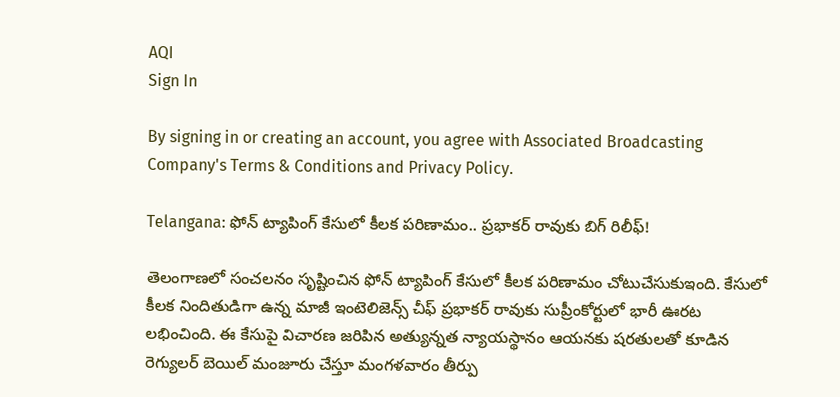AQI
Sign In

By signing in or creating an account, you agree with Associated Broadcasting Company's Terms & Conditions and Privacy Policy.

Telangana: ఫోన్ ట్యాపింగ్ కేసులో కీలక పరిణామం.. ప్రభాకర్ రావుకు బిగ్‌ రిలీఫ్!

తెలంగాణలో సంచలనం సృష్టించిన ఫోన్ ట్యాపింగ్ కేసులో కీలక పరిణామం చోటుచేసుకుఇంది. కేసులో కీలక నిందితుడిగా ఉన్న మాజీ ఇంటెలిజెన్స్ చీఫ్ ప్రభాకర్ రావుకు సుప్రీంకోర్టులో భారీ ఊరట లభించింది. ఈ కేసుపై విచారణ జరిపిన అత్యున్నత న్యాయస్థానం ఆయనకు షరతులతో కూడిన రెగ్యులర్ బెయిల్ మంజూరు చేస్తూ మంగళవారం తీర్పు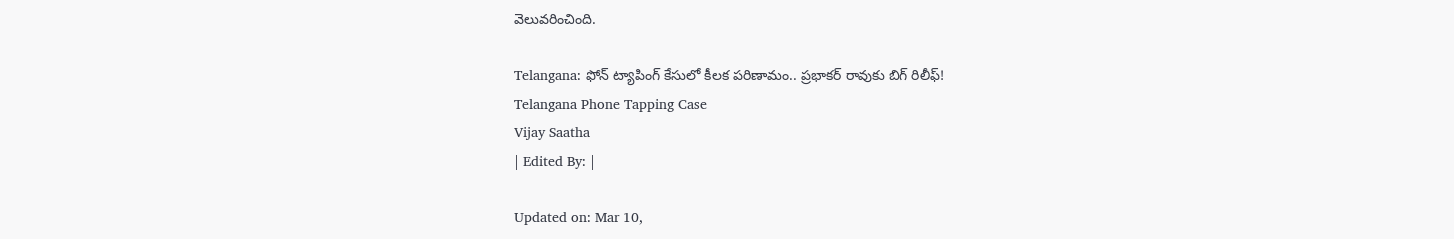వెలువరించింది.

Telangana: ఫోన్ ట్యాపింగ్ కేసులో కీలక పరిణామం.. ప్రభాకర్ రావుకు బిగ్‌ రిలీఫ్!
Telangana Phone Tapping Case
Vijay Saatha
| Edited By: |

Updated on: Mar 10,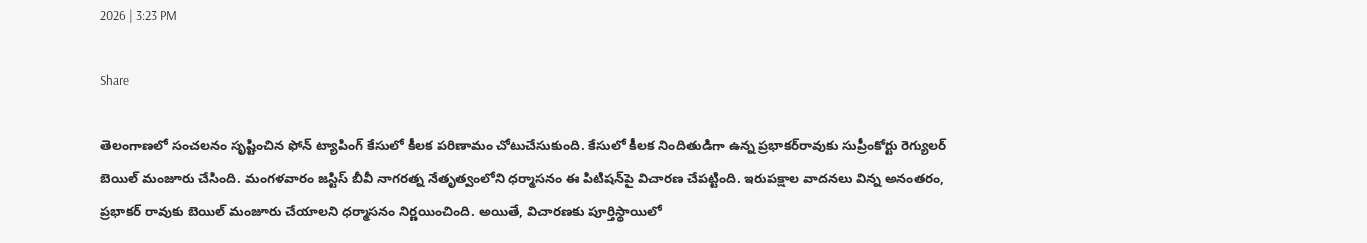2026 | 3:23 PM

Share

తెలంగాణలో సంచలనం సృష్టించిన ఫోన్ ట్యాపింగ్ కేసులో కీలక పరిణామం చోటుచేసుకుంది. కేసులో కీలక నిందితుడిగా ఉన్న ప్రభాకర్‌రావుకు సుప్రీంకోర్టు రెగ్యులర్ బెయిల్ మంజూరు చేసింది. మంగళవారం జస్టిస్ బీవీ నాగరత్న నేతృత్వంలోని ధర్మాసనం ఈ పిటిషన్‌పై విచారణ చేపట్టింది. ఇరుపక్షాల వాదనలు విన్న అనంతరం, ప్రభాకర్ రావుకు బెయిల్ మంజూరు చేయాలని ధర్మాసనం నిర్ణయించింది. అయితే, విచారణకు పూర్తిస్థాయిలో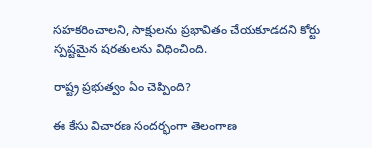సహకరించాలని, సాక్షులను ప్రభావితం చేయకూడదని కోర్టు స్పష్టమైన షరతులను విధించింది.

రాష్ట్ర ప్రభుత్వం ఏం చెప్పింది?

ఈ కేసు విచారణ సందర్భంగా తెలంగాణ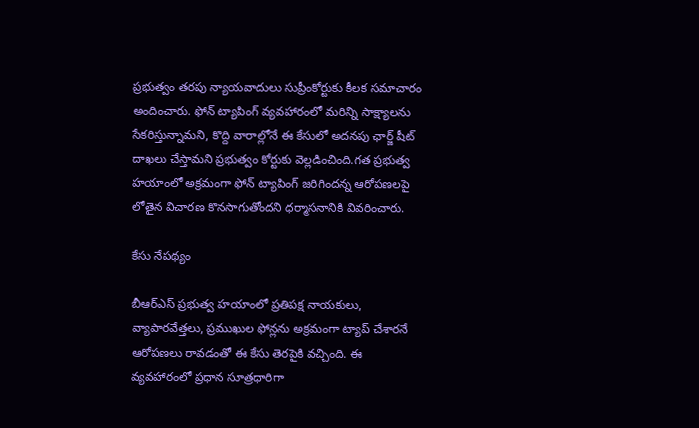ప్రభుత్వం తరపు న్యాయవాదులు సుప్రీంకోర్టుకు కీలక సమాచారం అందించారు. ఫోన్ ట్యాపింగ్ వ్యవహారంలో మరిన్ని సాక్ష్యాలను సేకరిస్తున్నామని, కొద్ది వారాల్లోనే ఈ కేసులో అదనపు ఛార్జ్ షీట్ దాఖలు చేస్తామని ప్రభుత్వం కోర్టుకు వెల్లడించింది.గత ప్రభుత్వ హయాంలో అక్రమంగా ఫోన్ ట్యాపింగ్ జరిగిందన్న ఆరోపణలపై లోతైన విచారణ కొనసాగుతోందని ధర్మాసనానికి వివరించారు.

కేసు నేపథ్యం

బీఆర్ఎస్ ప్రభుత్వ హయాంలో ప్రతిపక్ష నాయకులు, వ్యాపారవేత్తలు, ప్రముఖుల ఫోన్లను అక్రమంగా ట్యాప్ చేశారనే ఆరోపణలు రావడంతో ఈ కేసు తెరపైకి వచ్చింది. ఈ వ్యవహారంలో ప్రధాన సూత్రధారిగా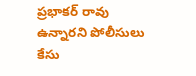ప్రభాకర్ రావు ఉన్నారని పోలీసులు కేసు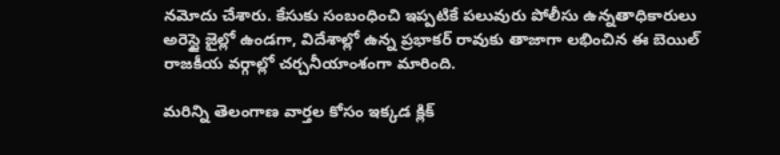నమోదు చేశారు. కేసుకు సంబంధించి ఇప్పటికే పలువురు పోలీసు ఉన్నతాధికారులు అరెస్టై జైల్లో ఉండగా, విదేశాల్లో ఉన్న ప్రభాకర్ రావుకు తాజాగా లభించిన ఈ బెయిల్ రాజకీయ వర్గాల్లో చర్చనీయాంశంగా మారింది.

మరిన్ని తెలంగాణ వార్తల కోసం ఇక్కడ క్లిక్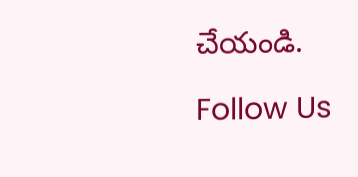చేయండి.

Follow Us